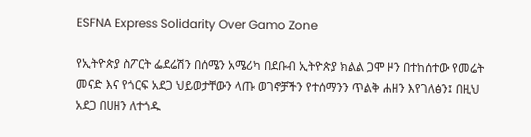ESFNA Express Solidarity Over Gamo Zone

የኢትዮጵያ ስፖርት ፌደሬሽን በሰሜን አሜሪካ በደቡብ ኢትዮጵያ ክልል ጋሞ ዞን በተከሰተው የመሬት መናድ እና የጎርፍ አደጋ ህይወታቸውን ላጡ ወገኖቻችን የተሰማንን ጥልቅ ሐዘን እየገለፅን፤ በዚህ አደጋ በሀዘን ለተጎዱ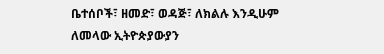ቤተሰቦች፣ ዘመድ፣ ወዳጅ፣ ለክልሉ እንዲሁም ለመላው ኢትዮጵያውያን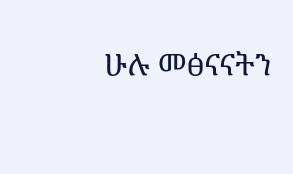ሁሉ መፅናናትን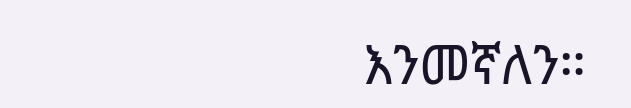እንመኛለን።